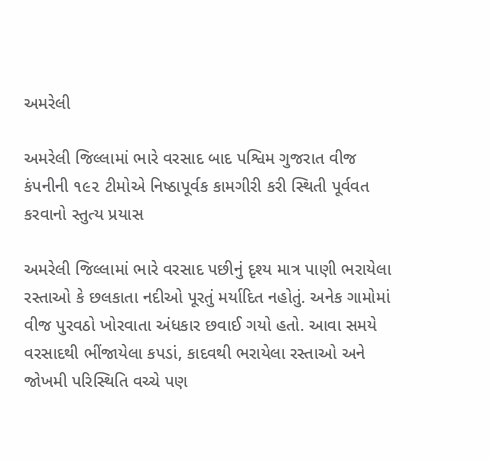અમરેલી

અમરેલી જિલ્લામાં ભારે વરસાદ બાદ પશ્વિમ ગુજરાત વીજ કંપનીની ૧૯૨ ટીમોએ નિષ્ઠાપૂર્વક કામગીરી કરી સ્થિતી પૂર્વવત કરવાનો સ્તુત્ય પ્રયાસ

અમરેલી જિલ્લામાં ભારે વરસાદ પછીનું દૃશ્ય માત્ર પાણી ભરાયેલા રસ્તાઓ કે છલકાતા નદીઓ પૂરતું મર્યાદિત નહોતું. અનેક ગામોમાં વીજ પુરવઠો ખોરવાતા અંધકાર છવાઈ ગયો હતો. આવા સમયે વરસાદથી ભીંજાયેલા કપડાં, કાદવથી ભરાયેલા રસ્તાઓ અને જોખમી પરિસ્થિતિ વચ્ચે પણ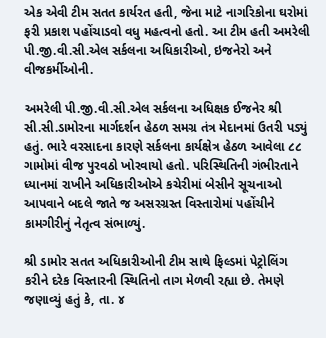એક એવી ટીમ સતત કાર્યરત હતી, જેના માટે નાગરિકોના ઘરોમાં ફરી પ્રકાશ પહોંચાડવો વધુ મહત્વનો હતો. આ ટીમ હતી અમરેલી પી.જી.વી.સી.એલ સર્કલના અધિકારીઓ, ઇજનેરો અને વીજકર્મીઓની.

અમરેલી પી.જી.વી.સી.એલ સર્કલના અધિક્ષક ઈજનેર શ્રી સી.સી.ડામોરના માર્ગદર્શન હેઠળ સમગ્ર તંત્ર મેદાનમાં ઉતરી પડ્યું હતું. ભારે વરસાદના કારણે સર્કલના કાર્યક્ષેત્ર હેઠળ આવેલા ૮૮ ગામોમાં વીજ પુરવઠો ખોરવાયો હતો. પરિસ્થિતિની ગંભીરતાને ધ્યાનમાં રાખીને અધિકારીઓએ કચેરીમાં બેસીને સૂચનાઓ આપવાને બદલે જાતે જ અસરગ્રસ્ત વિસ્તારોમાં પહોંચીને કામગીરીનું નેતૃત્વ સંભાળ્યું.

શ્રી ડામોર સતત અધિકારીઓની ટીમ સાથે ફિલ્ડમાં પેટ્રોલિંગ કરીને દરેક વિસ્તારની સ્થિતિનો તાગ મેળવી રહ્યા છે. તેમણે જણાવ્યું હતું કે, તા. ૪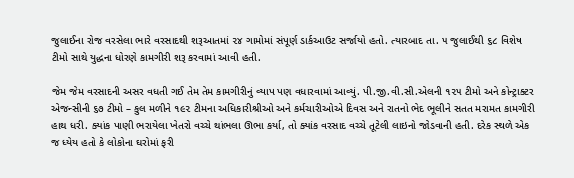જુલાઈના રોજ વરસેલા ભારે વરસાદથી શરૂઆતમાં ૨૪ ગામોમાં સંપૂર્ણ ડાર્કઆઉટ સર્જાયો હતો. ત્યારબાદ તા. ૫ જુલાઈથી ૬૮ વિશેષ ટીમો સાથે યુદ્ધના ધોરણે કામગીરી શરૂ કરવામાં આવી હતી.

જેમ જેમ વરસાદની અસર વધતી ગઈ તેમ તેમ કામગીરીનું વ્યાપ પણ વધારવામાં આવ્યું. પી.જી.વી.સી.એલની ૧૨૫ ટીમો અને કોન્ટ્રાક્ટર એજન્સીની ૬૭ ટીમો – કુલ મળીને ૧૯૨ ટીમના અધિકારીશ્રીઓ અને કર્મચારીઓએ દિવસ અને રાતનો ભેદ ભૂલીને સતત મરામત કામગીરી હાથ ધરી. ક્યાંક પાણી ભરાયેલા ખેતરો વચ્ચે થાંભલા ઊભા કર્યા, તો ક્યાંક વરસાદ વચ્ચે તૂટેલી લાઇનો જોડવાની હતી. દરેક સ્થળે એક જ ધ્યેય હતો કે લોકોના ઘરોમાં ફરી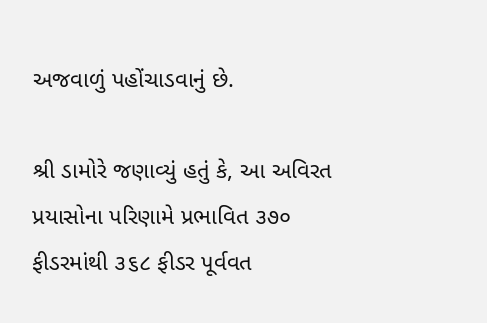અજવાળું પહોંચાડવાનું છે.

શ્રી ડામોરે જણાવ્યું હતું કે, આ અવિરત પ્રયાસોના પરિણામે પ્રભાવિત ૩૭૦ ફીડરમાંથી ૩૬૮ ફીડર પૂર્વવત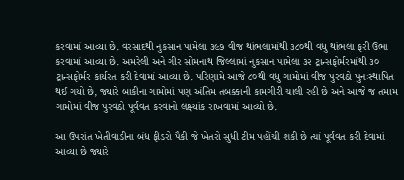કરવામાં આવ્યા છે. વરસાદથી નુકસાન પામેલા ૩૯૭ વીજ થાંભલામાંથી ૩૮૦થી વધુ થાંભલા ફરી ઉભા કરવામાં આવ્યા છે. અમરેલી અને ગીર સોમનાથ જિલ્લામાં નુકસાન પામેલા ૩૨ ટ્રાન્સફોર્મરમાંથી ૩૦ ટ્રાન્સફોર્મર કાર્યરત કરી દેવામાં આવ્યા છે. પરિણામે આજે ૮૦થી વધુ ગામોમાં વીજ પુરવઠો પુનઃસ્થાપિત થઈ ગયો છે, જ્યારે બાકીના ગામોમાં પણ અંતિમ તબક્કાની કામગીરી ચાલી રહી છે અને આજે જ તમામ ગામોમાં વીજ પુરવઠો પૂર્વવત કરવાનો લક્ષ્યાંક રાખવામાં આવ્યો છે.

આ ઉપરાંત ખેતીવાડીના બંધ ફીડરો પૈકી જે ખેતરો સુધી ટીમ પહોંચી શકી છે ત્યાં પૂર્વવત કરી દેવામાં આવ્યા છે જ્યારે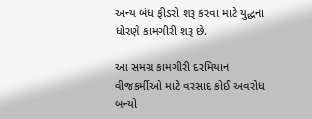અન્ય બંધ ફીડરો શરૂ કરવા માટે યુદ્ધના ધોરણે કામગીરી શરૂ છે.

આ સમગ્ર કામગીરી દરમિયાન વીજકર્મીઓ માટે વરસાદ કોઈ અવરોધ બન્યો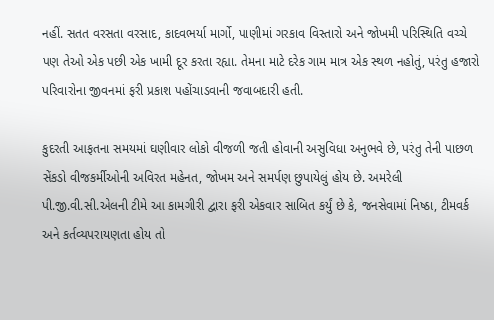નહીં. સતત વરસતા વરસાદ, કાદવભર્યા માર્ગો, પાણીમાં ગરકાવ વિસ્તારો અને જોખમી પરિસ્થિતિ વચ્ચે પણ તેઓ એક પછી એક ખામી દૂર કરતા રહ્યા. તેમના માટે દરેક ગામ માત્ર એક સ્થળ નહોતું, પરંતુ હજારો પરિવારોના જીવનમાં ફરી પ્રકાશ પહોંચાડવાની જવાબદારી હતી.

કુદરતી આફતના સમયમાં ઘણીવાર લોકો વીજળી જતી હોવાની અસુવિધા અનુભવે છે, પરંતુ તેની પાછળ સેંકડો વીજકર્મીઓની અવિરત મહેનત, જોખમ અને સમર્પણ છુપાયેલું હોય છે. અમરેલી પી.જી.વી.સી.એલની ટીમે આ કામગીરી દ્વારા ફરી એકવાર સાબિત કર્યું છે કે, જનસેવામાં નિષ્ઠા, ટીમવર્ક અને કર્તવ્યપરાયણતા હોય તો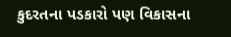કુદરતના પડકારો પણ વિકાસના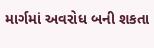માર્ગમાં અવરોધ બની શકતા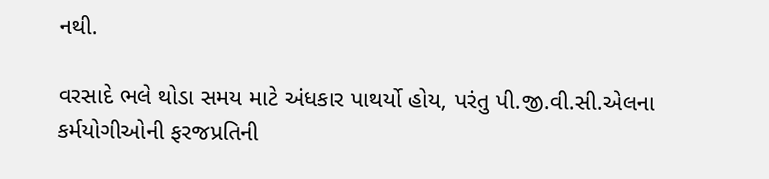નથી.

વરસાદે ભલે થોડા સમય માટે અંધકાર પાથર્યો હોય, પરંતુ પી.જી.વી.સી.એલના કર્મયોગીઓની ફરજપ્રતિની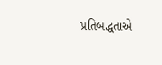પ્રતિબદ્ધતાએ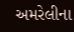અમરેલીના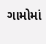ગામોમાં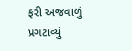ફરી અજવાળું પ્રગટાવ્યું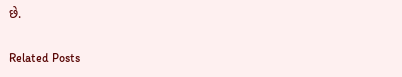છે.

Related Posts